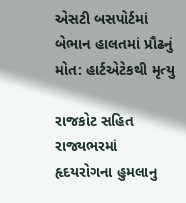એસટી બસપોર્ટમાં બેભાન હાલતમાં પ્રૌઢનું મોત: હાર્ટએટેકથી મૃત્યુ

રાજકોટ સહિત રાજ્યભરમાં હૃદયરોગના હુમલાનુ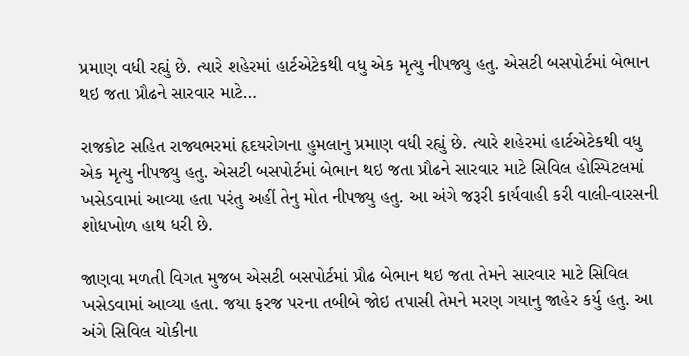પ્રમાણ વધી રહ્યું છે. ત્યારે શહેરમાં હાર્ટએટેકથી વધુ એક મૃત્યુ નીપજ્યુ હતુ. એસટી બસપોર્ટમાં બેભાન થઇ જતા પ્રૌઢને સારવાર માટે…

રાજકોટ સહિત રાજ્યભરમાં હૃદયરોગના હુમલાનુ પ્રમાણ વધી રહ્યું છે. ત્યારે શહેરમાં હાર્ટએટેકથી વધુ એક મૃત્યુ નીપજ્યુ હતુ. એસટી બસપોર્ટમાં બેભાન થઇ જતા પ્રૌઢને સારવાર માટે સિવિલ હોસ્પિટલમાં ખસેડવામાં આવ્યા હતા પરંતુ અહીં તેનુ મોત નીપજ્યુ હતુ. આ અંગે જરૂરી કાર્યવાહી કરી વાલી-વારસની શોધખોળ હાથ ધરી છે.

જાણવા મળતી વિગત મુજબ એસટી બસપોર્ટમાં પ્રૌઢ બેભાન થઇ જતા તેમને સારવાર માટે સિવિલ ખસેડવામાં આવ્યા હતા. જયા ફરજ પરના તબીબે જોઇ તપાસી તેમને મરણ ગયાનુ જાહેર કર્યુ હતુ. આ અંગે સિવિલ ચોકીના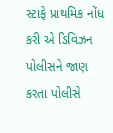સ્ટાફે પ્રાથમિક નોંધ કરી એ ડિવિઝન પોલીસને જાણ કરતા પોલીસે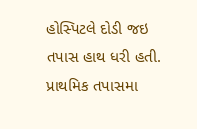હોસ્પિટલે દોડી જઇ તપાસ હાથ ધરી હતી. પ્રાથમિક તપાસમા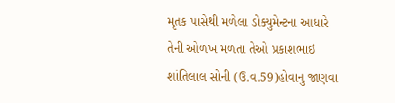મૃતક પાસેથી મળેલા ડોક્યુમેન્ટના આધારે તેની ઓળખ મળતા તેઓ પ્રકાશભાઇ શાંતિલાલ સોની (ઉ.વ.59)હોવાનુ જાણવા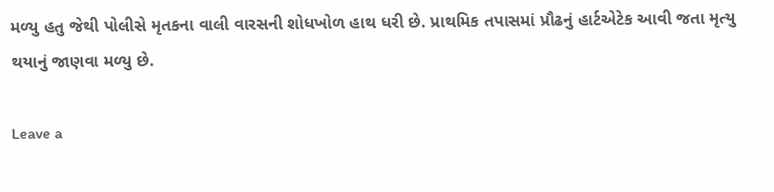મળ્યુ હતુ જેથી પોલીસે મૃતકના વાલી વારસની શોધખોળ હાથ ધરી છે. પ્રાથમિક તપાસમાં પ્રૌઢનું હાર્ટએટેક આવી જતા મૃત્યુ થયાનું જાણવા મળ્યુ છે.

Leave a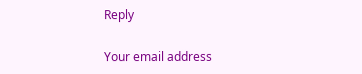Reply

Your email address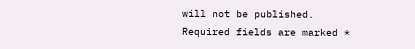will not be published. Required fields are marked *